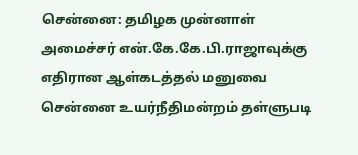சென்னை: தமிழக முன்னாள் அமைச்சர் என்.கே.கே.பி.ராஜாவுக்கு எதிரான ஆள்கடத்தல் மனுவை சென்னை உயர்நீதிமன்றம் தள்ளுபடி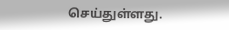செய்துள்ளது.